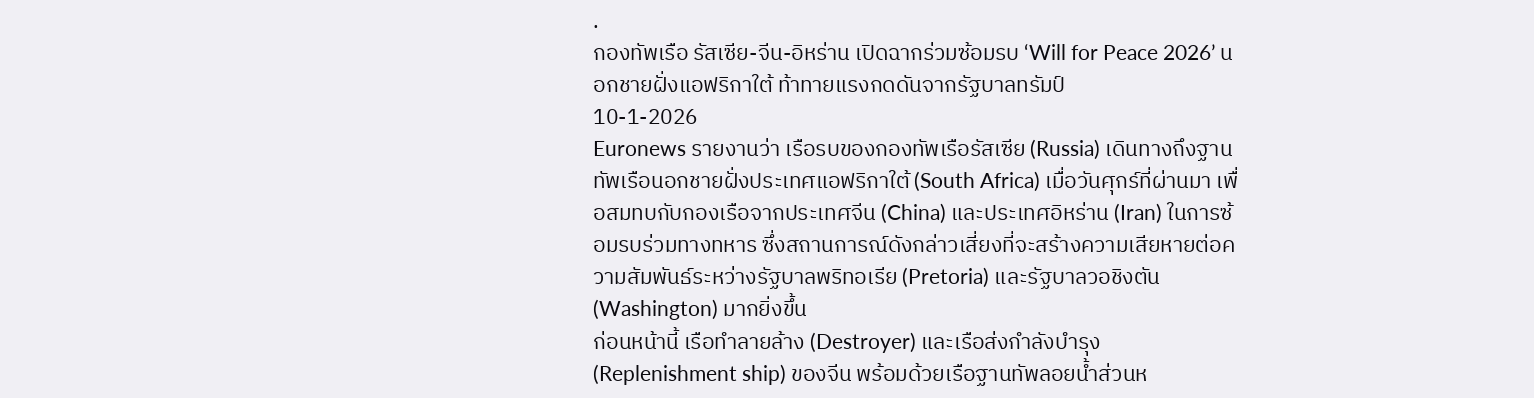.
กองทัพเรือ รัสเซีย-จีน-อิหร่าน เปิดฉากร่วมซ้อมรบ ‘Will for Peace 2026’ นอกชายฝั่งแอฟริกาใต้ ท้าทายแรงกดดันจากรัฐบาลทรัมป์
10-1-2026
Euronews รายงานว่า เรือรบของกองทัพเรือรัสเซีย (Russia) เดินทางถึงฐานทัพเรือนอกชายฝั่งประเทศแอฟริกาใต้ (South Africa) เมื่อวันศุกร์ที่ผ่านมา เพื่อสมทบกับกองเรือจากประเทศจีน (China) และประเทศอิหร่าน (Iran) ในการซ้อมรบร่วมทางทหาร ซึ่งสถานการณ์ดังกล่าวเสี่ยงที่จะสร้างความเสียหายต่อความสัมพันธ์ระหว่างรัฐบาลพริทอเรีย (Pretoria) และรัฐบาลวอชิงตัน (Washington) มากยิ่งขึ้น
ก่อนหน้านี้ เรือทำลายล้าง (Destroyer) และเรือส่งกำลังบำรุง (Replenishment ship) ของจีน พร้อมด้วยเรือฐานทัพลอยน้ำส่วนห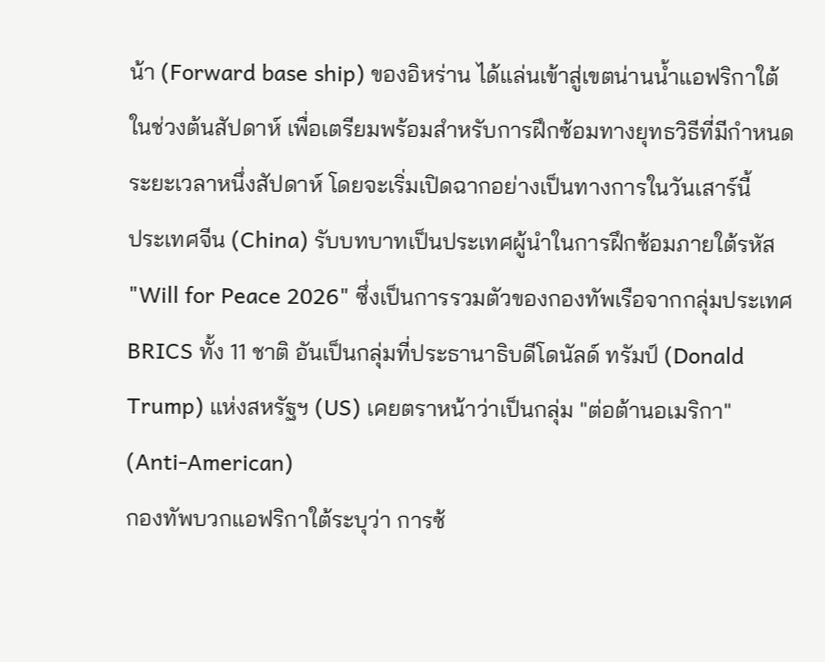น้า (Forward base ship) ของอิหร่าน ได้แล่นเข้าสู่เขตน่านน้ำแอฟริกาใต้ในช่วงต้นสัปดาห์ เพื่อเตรียมพร้อมสำหรับการฝึกซ้อมทางยุทธวิธีที่มีกำหนดระยะเวลาหนึ่งสัปดาห์ โดยจะเริ่มเปิดฉากอย่างเป็นทางการในวันเสาร์นี้
ประเทศจีน (China) รับบทบาทเป็นประเทศผู้นำในการฝึกซ้อมภายใต้รหัส "Will for Peace 2026" ซึ่งเป็นการรวมตัวของกองทัพเรือจากกลุ่มประเทศ BRICS ทั้ง 11 ชาติ อันเป็นกลุ่มที่ประธานาธิบดีโดนัลด์ ทรัมป์ (Donald Trump) แห่งสหรัฐฯ (US) เคยตราหน้าว่าเป็นกลุ่ม "ต่อต้านอเมริกา" (Anti-American)
กองทัพบวกแอฟริกาใต้ระบุว่า การซ้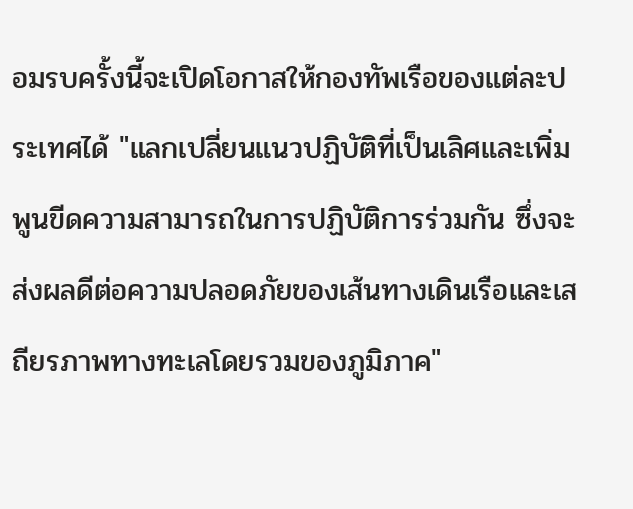อมรบครั้งนี้จะเปิดโอกาสให้กองทัพเรือของแต่ละประเทศได้ "แลกเปลี่ยนแนวปฏิบัติที่เป็นเลิศและเพิ่มพูนขีดความสามารถในการปฏิบัติการร่วมกัน ซึ่งจะส่งผลดีต่อความปลอดภัยของเส้นทางเดินเรือและเสถียรภาพทางทะเลโดยรวมของภูมิภาค"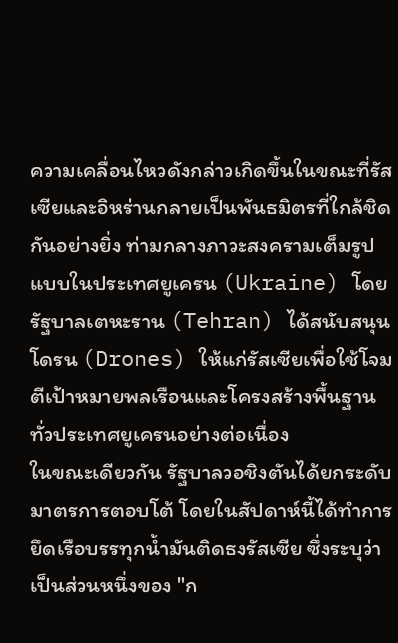ความเคลื่อนไหวดังกล่าวเกิดขึ้นในขณะที่รัสเซียและอิหร่านกลายเป็นพันธมิตรที่ใกล้ชิดกันอย่างยิ่ง ท่ามกลางภาวะสงครามเต็มรูปแบบในประเทศยูเครน (Ukraine) โดยรัฐบาลเตหะราน (Tehran) ได้สนับสนุนโดรน (Drones) ให้แก่รัสเซียเพื่อใช้โจมตีเป้าหมายพลเรือนและโครงสร้างพื้นฐานทั่วประเทศยูเครนอย่างต่อเนื่อง
ในขณะเดียวกัน รัฐบาลวอชิงตันได้ยกระดับมาตรการตอบโต้ โดยในสัปดาห์นี้ได้ทำการยึดเรือบรรทุกน้ำมันติดธงรัสเซีย ซึ่งระบุว่าเป็นส่วนหนึ่งของ "ก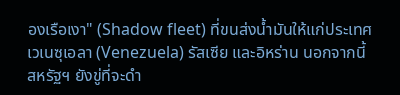องเรือเงา" (Shadow fleet) ที่ขนส่งน้ำมันให้แก่ประเทศเวเนซุเอลา (Venezuela) รัสเซีย และอิหร่าน นอกจากนี้ สหรัฐฯ ยังขู่ที่จะดำ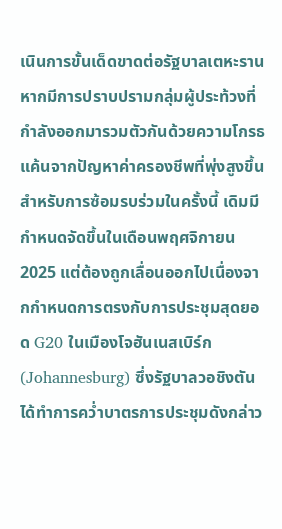เนินการขั้นเด็ดขาดต่อรัฐบาลเตหะราน หากมีการปราบปรามกลุ่มผู้ประท้วงที่กำลังออกมารวมตัวกันด้วยความโกรธแค้นจากปัญหาค่าครองชีพที่พุ่งสูงขึ้น
สำหรับการซ้อมรบร่วมในครั้งนี้ เดิมมีกำหนดจัดขึ้นในเดือนพฤศจิกายน 2025 แต่ต้องถูกเลื่อนออกไปเนื่องจากกำหนดการตรงกับการประชุมสุดยอด G20 ในเมืองโจฮันเนสเบิร์ก (Johannesburg) ซึ่งรัฐบาลวอชิงตันได้ทำการคว่ำบาตรการประชุมดังกล่าว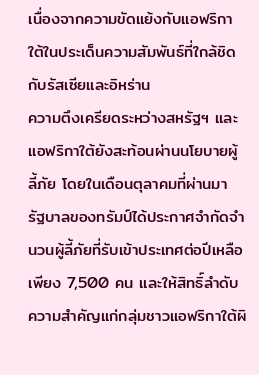เนื่องจากความขัดแย้งกับแอฟริกาใต้ในประเด็นความสัมพันธ์ที่ใกล้ชิดกับรัสเซียและอิหร่าน
ความตึงเครียดระหว่างสหรัฐฯ และแอฟริกาใต้ยังสะท้อนผ่านนโยบายผู้ลี้ภัย โดยในเดือนตุลาคมที่ผ่านมา รัฐบาลของทรัมป์ได้ประกาศจำกัดจำนวนผู้ลี้ภัยที่รับเข้าประเทศต่อปีเหลือเพียง 7,500 คน และให้สิทธิ์ลำดับความสำคัญแก่กลุ่มชาวแอฟริกาใต้ผิ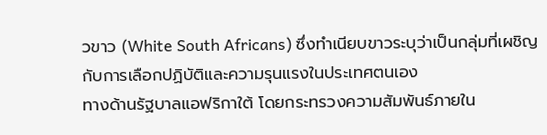วขาว (White South Africans) ซึ่งทำเนียบขาวระบุว่าเป็นกลุ่มที่เผชิญกับการเลือกปฏิบัติและความรุนแรงในประเทศตนเอง
ทางด้านรัฐบาลแอฟริกาใต้ โดยกระทรวงความสัมพันธ์ภายใน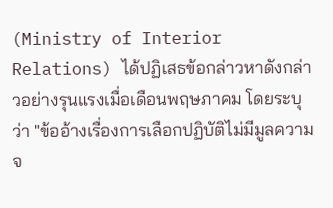(Ministry of Interior Relations) ได้ปฏิเสธข้อกล่าวหาดังกล่าวอย่างรุนแรงเมื่อเดือนพฤษภาคม โดยระบุว่า "ข้ออ้างเรื่องการเลือกปฏิบัติไม่มีมูลความจ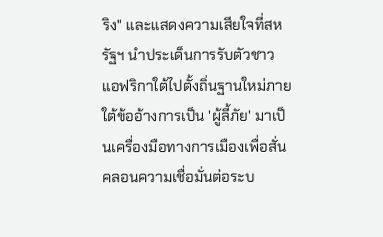ริง" และแสดงความเสียใจที่สหรัฐฯ นำประเด็นการรับตัวชาวแอฟริกาใต้ไปตั้งถิ่นฐานใหม่ภายใต้ข้ออ้างการเป็น 'ผู้ลี้ภัย' มาเป็นเครื่องมือทางการเมืองเพื่อสั่นคลอนความเชื่อมั่นต่อระบ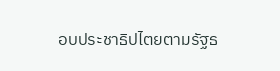อบประชาธิปไตยตามรัฐธ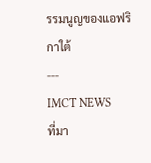รรมนูญของแอฟริกาใต้
---
IMCT NEWS
ที่มา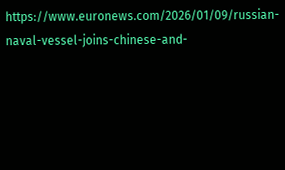https://www.euronews.com/2026/01/09/russian-naval-vessel-joins-chinese-and-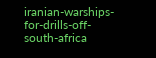iranian-warships-for-drills-off-south-africa